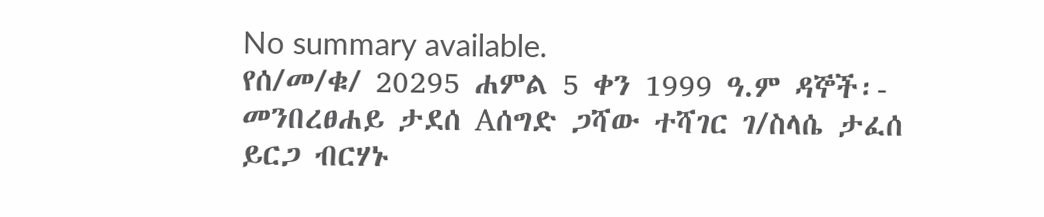No summary available.
የሰ/መ/ቁ/ 20295 ሐምል 5 ቀን 1999 ዓ.ም ዳኞች፡- መንበረፀሐይ ታደሰ Aሰግድ ጋሻው ተሻገር ገ/ስላሴ ታፈሰ ይርጋ ብርሃኑ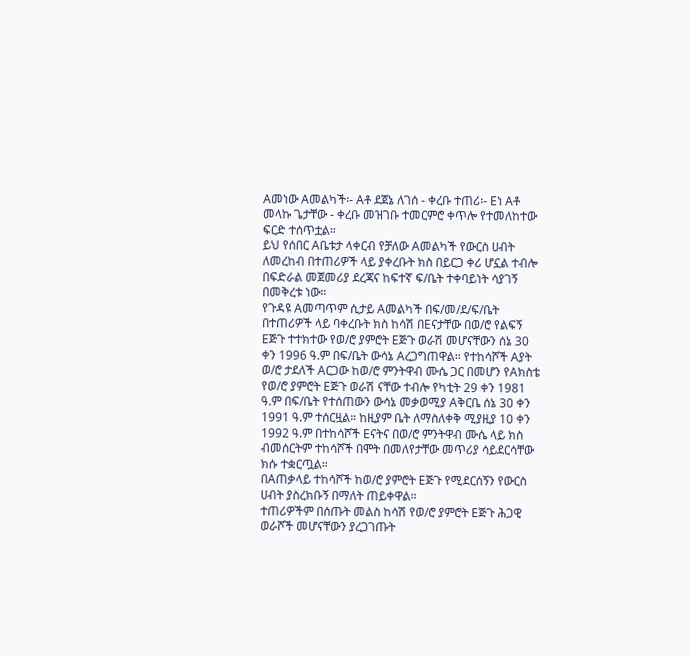Aመነው Aመልካች፡- Aቶ ደጀኔ ለገሰ - ቀረቡ ተጠሪ፡- Eነ Aቶ መላኩ ጌታቸው - ቀረቡ መዝገቡ ተመርምሮ ቀጥሎ የተመለከተው ፍርድ ተሰጥቷል።
ይህ የሰበር Aቤቱታ ላቀርብ የቻለው Aመልካች የውርስ ሀብት ለመረከብ በተጠሪዎች ላይ ያቀረቡት ክስ በይርጋ ቀሪ ሆኗል ተብሎ በፍድራል መጀመሪያ ደረጃና ከፍተኛ ፍ/ቤት ተቀባይነት ሳያገኝ በመቅረቱ ነው።
የጉዳዩ Aመጣጥም ሲታይ Aመልካች በፍ/መ/ደ/ፍ/ቤት በተጠሪዎች ላይ ባቀረቡት ክስ ከሳሽ በEናታቸው በወ/ሮ የልፍኝ Eጅጉ ተተክተው የወ/ሮ ያምሮት Eጅጉ ወራሽ መሆናቸውን ሰኔ 30 ቀን 1996 ዓ.ም በፍ/ቤት ውሳኔ Aረጋግጠዋል። የተከሳሾች Aያት ወ/ሮ ታደለች Aርጋው ከወ/ሮ ምንትዋብ ሙሴ ጋር በመሆን የAክስቴ የወ/ሮ ያምሮት Eጅጉ ወራሽ ናቸው ተብሎ የካቲት 29 ቀን 1981 ዓ.ም በፍ/ቤት የተሰጠውን ውሳኔ መቃወሚያ Aቅርቤ ሰኔ 30 ቀን 1991 ዓ.ም ተሰርዟል። ከዚያም ቤት ለማስለቀቅ ሚያዚያ 10 ቀን 1992 ዓ.ም በተከሳሾች Eናትና በወ/ሮ ምንትዋብ ሙሴ ላይ ክስ ብመሰርትም ተከሳሾች በሞት በመለየታቸው መጥሪያ ሳይደርሳቸው ክሱ ተቋርጧል።
በAጠቃላይ ተከሳሾች ከወ/ሮ ያምሮት Eጅጉ የሚደርሰኝን የውርስ ሀብት ያስረክቡኝ በማለት ጠይቀዋል።
ተጠሪዎችም በሰጡት መልስ ከሳሽ የወ/ሮ ያምሮት Eጅጉ ሕጋዊ ወራሾች መሆናቸውን ያረጋገጡት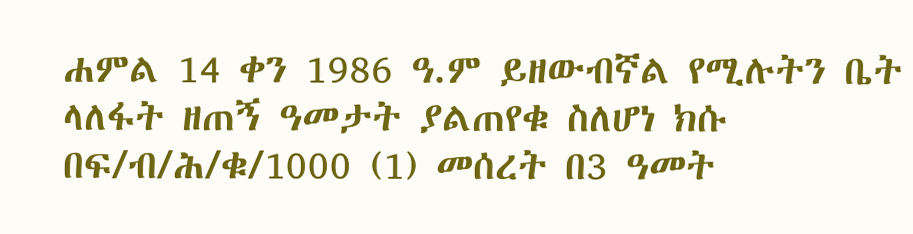ሐምል 14 ቀን 1986 ዓ.ም ይዘውብኛል የሚሉትን ቤት ላለፋት ዘጠኝ ዓመታት ያልጠየቁ ስለሆነ ክሱ በፍ/ብ/ሕ/ቁ/1000 (1) መሰረት በ3 ዓመት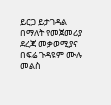ይርጋ ይታገዳል በማለት የመጀመሪያ ደረጃ መቃወሚያና በፍሬ ጉዳዩም ሙሉ መልስ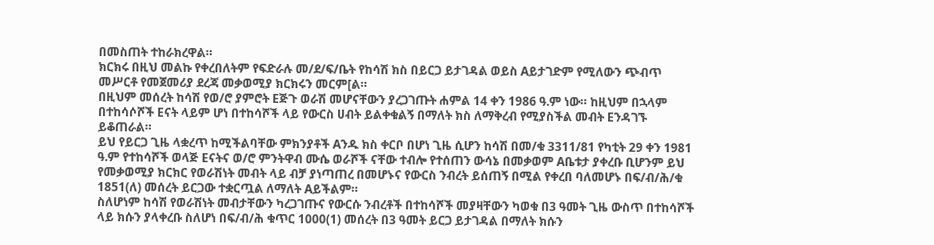በመስጠት ተከራክረዋል።
ክርክሩ በዚህ መልኩ የቀረበለትም የፍድራሉ መ/ደ/ፍ/ቤት የከሳሽ ክስ በይርጋ ይታገዳል ወይስ Aይታገድም የሚለውን ጭብጥ መሥርቶ የመጀመሪያ ደረጃ መቃወሚያ ክርክሩን መርም[ል።
በዚህም መሰረት ከሳሽ የወ/ሮ ያምሮት Eጅጉ ወራሽ መሆናቸውን ያረጋገጡት ሐምል 14 ቀን 1986 ዓ.ም ነው። ከዚህም በኋላም በተከሳሶሾች Eናት ላይም ሆነ በተከሳሾች ላይ የውርስ ሀብት ይልቀቁልኝ በማለት ክስ ለማቅረብ የሚያስችል መብት Eንዳገኙ ይቆጠራል።
ይህ የይርጋ ጊዜ ላቋረጥ ከሚችልባቸው ምክንያቶች Aንዱ ክስ ቀርቦ በሆነ ጊዜ ሲሆን ከሳሽ በመ/ቁ 3311/81 የካቲት 29 ቀን 1981 ዓ.ም የተከሳሾች ወላጅ Eናትና ወ/ሮ ምንትዋብ ሙሴ ወራሾች ናቸው ተብሎ የተሰጠን ውሳኔ በመቃወም Aቤቱታ ያቀረቡ ቢሆንም ይህ የመቃወሚያ ክርክር የወራሽነት መብት ላይ ብቻ ያነጣጠረ በመሆኑና የውርስ ንብረት ይሰጠኝ በሚል የቀረበ ባለመሆኑ በፍ/ብ/ሕ/ቁ 1851(ለ) መሰረት ይርጋው ተቋርጧል ለማለት Aይችልም።
ስለሆነም ከሳሽ የወራሽነት መብታቸውን ካረጋገጡና የውርሱ ንብረቶች በተከሳሾች መያዛቸውን ካወቁ በ3 ዓመት ጊዜ ውስጥ በተከሳሾች ላይ ክሱን ያላቀረቡ ስለሆነ በፍ/ብ/ሕ ቁጥር 1000(1) መሰረት በ3 ዓመት ይርጋ ይታገዳል በማለት ክሱን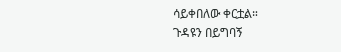ሳይቀበለው ቀርቷል።
ጉዳዩን በይግባኝ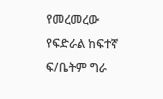የመረመረው የፍድራል ከፍተኛ ፍ/ቤትም ግራ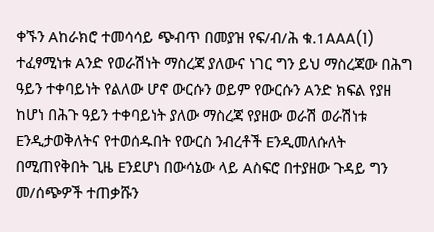ቀኙን Aከራክሮ ተመሳሳይ ጭብጥ በመያዝ የፍ/ብ/ሕ ቁ.1AAA(1) ተፈፃሚነቱ Aንድ የወራሽነት ማስረጃ ያለውና ነገር ግን ይህ ማስረጃው በሕግ ዓይን ተቀባይነት የልለው ሆኖ ውርሱን ወይም የውርሱን Aንድ ክፍል የያዘ ከሆነ በሕጉ ዓይን ተቀባይነት ያለው ማስረጃ የያዘው ወራሽ ወራሽነቱ Eንዲታወቅለትና የተወሰዱበት የውርስ ንብረቶች Eንዲመለሱለት በሚጠየቅበት ጊዜ Eንደሆነ በውሳኔው ላይ Aስፍሮ በተያዘው ጉዳይ ግን መ/ሰጭዎች ተጠቃሹን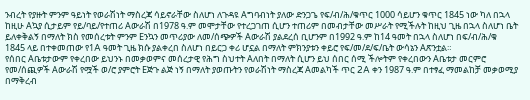ንብረት የያዙት ምንም ዓይነት የወራሽነት ማስረጃ ሳይኖራቸው ስለሆነ ለጉዳዩ Aግባብነት ያለው ድንጋጌ የፍ/ብ/ሕ/ቁጥር 1000 ሳይሆን ቁጥር 1845 ነው ካለ በኋላ ከዚሁ Aኳያ ሲታይም የይ/ባይ/የተጠሪ Aውራሽ በ1978 ዓ.ም መሞታቸው የተረጋገጠ ሲሆን ተጠሪም በመብታቸው መሥራት የሚችሉት ከዚህ ጊዜ በኋላ ስለሆነ ቤት ይለቀቅልኝ በማለት ክስ የመሰረቱት ምንም Eንኳን መጥሪያው ለመ/ሰጭዎች Aውራሽ ያልደረሰ ቢሆንም በ1992 ዓ.ም ከ14 ዓመት በኋላ ስለሆነ በፍ/ብ/ሕ/ቁ 1845 ላይ በተቀመጠው የ1A ዓመት ጊዜ ክሱ ያልቀረበ ስለሆነ በይርጋ ቀሪ ሆኗል በማለት ምክንያቱን ቀይሮ የፍ/መ/ደ/ፍ/ቤት ውሳኔን Aጽንቷል።
የሰበር Aቤቱታውም የቀረበው ይህንኑ በመቃወምና መሰረታዊ የሕግ ስህተት Aለበት በማለት ሲሆን ይህ ሰበር ሰሚ ችሎትም የቀረበውን Aቤቱታ መርምሮ የመ/ሰጪዎች Aውራሽ የሟች ወ/ሮ ያምሮት Eጅጉ ልጅ ነኝ በማለት ያወጡትን የወራሽነት ማስረጃ Aመልካች ጥር 2A ቀን 1987 ዓ.ም በተፃፈ ማመልከቻ መቃወሚያ በማቅረብ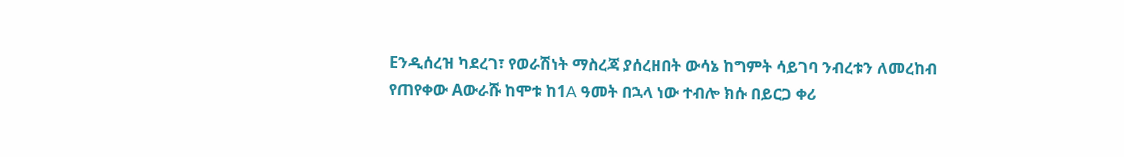Eንዲሰረዝ ካደረገ፣ የወራሽነት ማስረጃ ያሰረዘበት ውሳኔ ከግምት ሳይገባ ንብረቱን ለመረከብ የጠየቀው Aውራሹ ከሞቱ ከ1A ዓመት በኋላ ነው ተብሎ ክሱ በይርጋ ቀሪ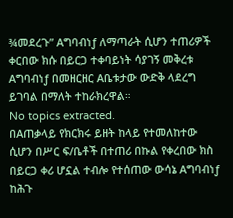¾መደረጉ” Aግባብነƒ ለማጣራት ሲሆን ተጠሪዎች ቀርበው ክሱ በይርጋ ተቀባይነት ሳያገኝ መቅረቱ Aግባብነƒ በመዘርዘር Aቤቱታው ውድቅ ላደረግ ይገባል በማለት ተከራክረዋል።
No topics extracted.
በAጠቃላይ የክርክሩ ይዘት ከላይ የተመለከተው ሲሆን በሥር ፍ/ቤቶች በተጠሪ በኩል የቀረበው ክስ በይርጋ ቀሪ ሆኗል ተብሎ የተሰጠው ውሳኔ Aግባብነƒ ከሕጉ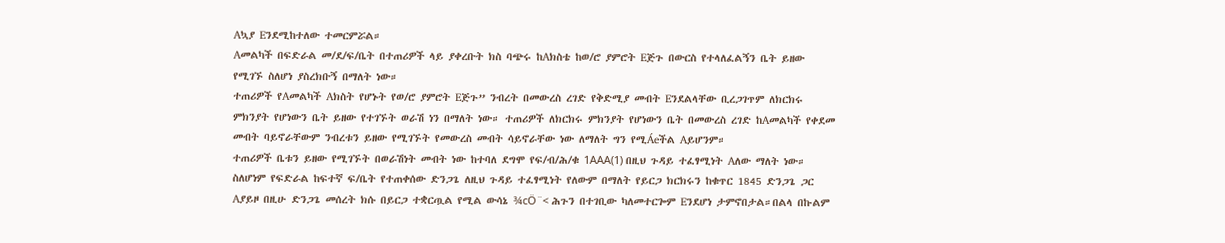Aኳያ Eንደሚከተለው ተመርምሯል።
Aመልካች በፍድራል መ/ደ/ፍ/ቤት በተጠሪዎች ላይ ያቀረቡት ክስ ባጭሩ ከAክስቴ ከወ/ሮ ያምሮት Eጅጉ በውርስ የተላለፈልኝን ቤት ይዘው የሚገኙ ስለሆነ ያስረክቡኝ በማለት ነው።
ተጠሪዎች የAመልካች Aክስት የሆኑት የወ/ሮ ያምሮት Eጅጉ” ንብረት በመውረስ ረገድ የቅድሚያ መብት Eንደልላቸው ቢረጋገጥም ለክርክሩ ምክንያት የሆነውን ቤት ይዘው የተገኙት ወራሽ ነን በማለት ነው። ተጠሪዎች ለክርክሩ ምክንያት የሆነውን ቤት በመውረስ ረገድ ከAመልካች የቀደመ መብት ባይኖራቸውም ንብረቱን ይዘው የሚገኙት የመውረስ መብት ሳይኖራቸው ነው ለማለት ግን የሚÁeችል Aይሆንም።
ተጠሪዎች ቤቱን ይዘው የሚገኙት በወራሽነት መብት ነው ከተባለ ደግሞ የፍ/ብ/ሕ/ቁ 1AAA(1) በዚህ ጉዳይ ተፈፃሚነት Aለው ማለት ነው።
ስለሆነም የፍድራል ከፍተኛ ፍ/ቤት የተጠቀሰው ድንጋጌ ለዚህ ጉዳይ ተፈፃሚነት የለውም በማለት የይርጋ ክርክሩን ከቁጥር 1845 ድንጋጌ ጋር Aያይዞ በዚሁ ድንጋጌ መሰረት ክሱ በይርጋ ተቋርጧል የሚል ውሳኔ ¾cÖ¨< ሕጉን በተገቢው ካለመተርጐም Eንደሆነ ታምኖበታል።በልላ በኩልም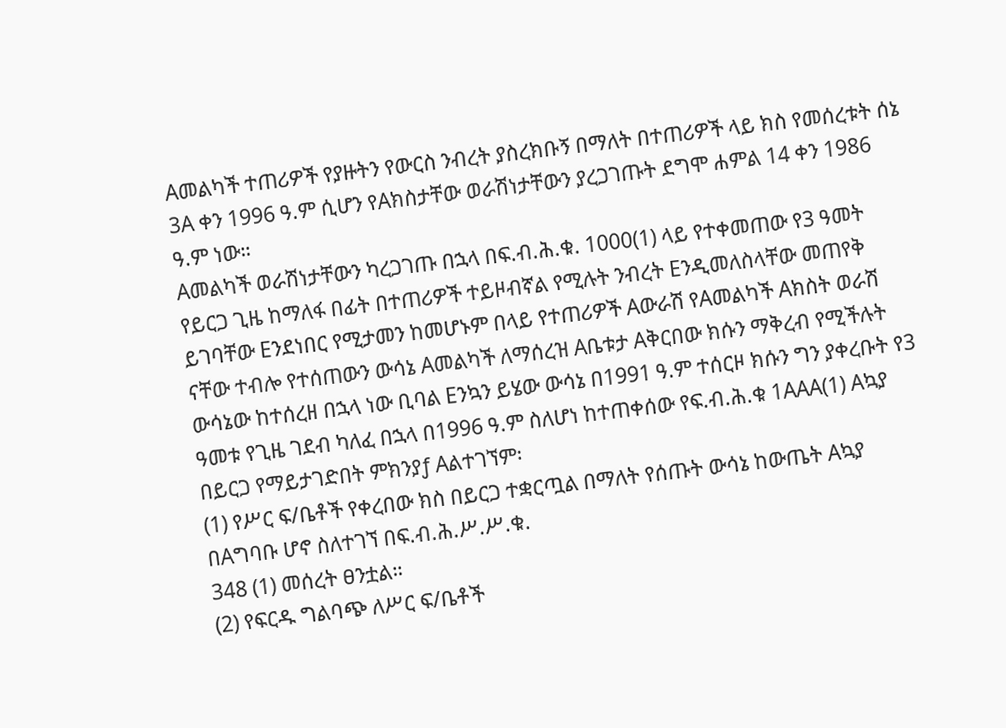Aመልካች ተጠሪዎች የያዙትን የውርስ ንብረት ያስረክቡኝ በማለት በተጠሪዎች ላይ ክስ የመሰረቱት ሰኔ 3A ቀን 1996 ዓ.ም ሲሆን የAክስታቸው ወራሽነታቸውን ያረጋገጡት ደግሞ ሐምል 14 ቀን 1986 ዓ.ም ነው።
Aመልካች ወራሽነታቸውን ካረጋገጡ በኋላ በፍ.ብ.ሕ.ቁ. 1000(1) ላይ የተቀመጠው የ3 ዓመት የይርጋ ጊዜ ከማለፋ በፊት በተጠሪዎች ተይዞብኛል የሚሉት ንብረት Eንዲመለስላቸው መጠየቅ ይገባቸው Eንደነበር የሚታመን ከመሆኑም በላይ የተጠሪዎች Aውራሽ የAመልካች Aክስት ወራሽ ናቸው ተብሎ የተሰጠውን ውሳኔ Aመልካች ለማሰረዝ Aቤቱታ Aቅርበው ክሱን ማቅረብ የሚችሉት ውሳኔው ከተሰረዘ በኋላ ነው ቢባል Eንኳን ይሄው ውሳኔ በ1991 ዓ.ም ተሰርዞ ክሱን ግን ያቀረቡት የ3 ዓመቱ የጊዜ ገደብ ካለፈ በኋላ በ1996 ዓ.ም ስለሆነ ከተጠቀሰው የፍ.ብ.ሕ.ቁ 1AAA(1) Aኳያ በይርጋ የማይታገድበት ምክንያƒ Aልተገኘም፡
(1) የሥር ፍ/ቤቶች የቀረበው ክስ በይርጋ ተቋርጧል በማለት የሰጡት ውሳኔ ከውጤት Aኳያ በAግባቡ ሆኖ ስለተገኘ በፍ.ብ.ሕ.ሥ.ሥ.ቁ.
348 (1) መሰረት ፀንቷል።
(2) የፍርዱ ግልባጭ ለሥር ፍ/ቤቶች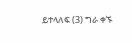ይተላለፍ (3) ግራ ቀኙ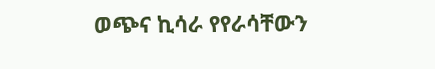ወጭና ኪሳራ የየራሳቸውን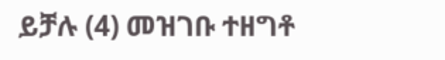ይቻሉ (4) መዝገቡ ተዘግቶ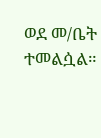ወደ መ/ቤት ተመልሷል።